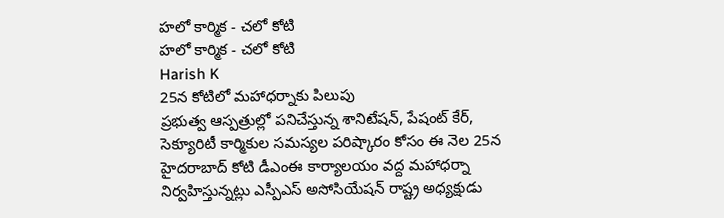హలో కార్మిక - చలో కోటి
హలో కార్మిక - చలో కోటి
Harish K
25న కోటిలో మహాధర్నాకు పిలుపు
ప్రభుత్వ ఆస్పత్రుల్లో పనిచేస్తున్న శానిటేషన్, పేషంట్ కేర్, సెక్యూరిటీ కార్మికుల సమస్యల పరిష్కారం కోసం ఈ నెల 25న హైదరాబాద్ కోటి డీఎంఈ కార్యాలయం వద్ద మహాధర్నా నిర్వహిస్తున్నట్లు ఎస్పీఎస్ అసోసియేషన్ రాష్ట్ర అధ్యక్షుడు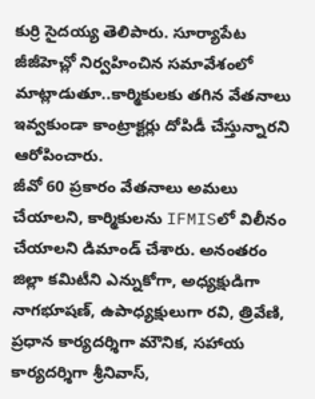కుర్రి సైదయ్య తెలిపారు. సూర్యాపేట జీజీహెచ్లో నిర్వహించిన సమావేశంలో మాట్లాడుతూ..కార్మికులకు తగిన వేతనాలు ఇవ్వకుండా కాంట్రాక్టర్లు దోపిడీ చేస్తున్నారని ఆరోపించారు.
జీవో 60 ప్రకారం వేతనాలు అమలు చేయాలని, కార్మికులను IFMISలో విలీనం చేయాలని డిమాండ్ చేశారు. అనంతరం జిల్లా కమిటీని ఎన్నుకోగా, అధ్యక్షుడిగా నాగభూషణ్, ఉపాధ్యక్షులుగా రవి, త్రివేణి, ప్రధాన కార్యదర్శిగా మౌనిక, సహాయ కార్యదర్శిగా శ్రీనివాస్,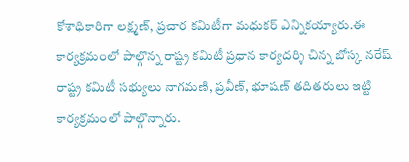కోశాధికారిగా లక్ష్మణ్, ప్రచార కమిటీగా మధుకర్ ఎన్నికయ్యారు.ఈ కార్యక్రమంలో పాల్గొన్న రాష్ట్ర కమిటీ ప్రధాన కార్యదర్శి చిన్న బోస్క నరేష్
రాష్ట్ర కమిటీ సభ్యులు నాగమణి, ప్రవీణ్, భూషణ్ తదితరులు ఇట్టి కార్యక్రమంలో పాల్గొన్నారు.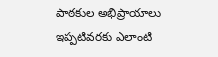పాఠకుల అభిప్రాయాలు
ఇప్పటివరకు ఎలాంటి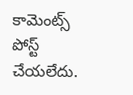కామెంట్స్ పోస్ట్ చేయలేదు.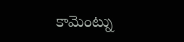కామెంట్ను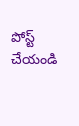పోస్ట్ చేయండి